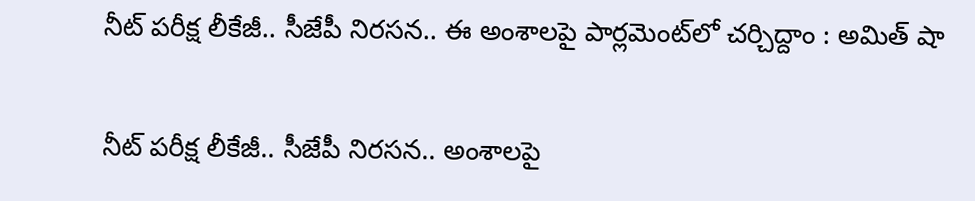నీట్ ప‌రీక్ష లీకేజీ.. సీజేపీ నిర‌స‌న.. ఈ అంశాల‌పై పార్ల‌మెంట్‌లో చ‌ర్చిద్దాం : అమిత్ షా

నీట్ ప‌రీక్ష లీకేజీ.. సీజేపీ నిర‌స‌న.. అంశాల‌పై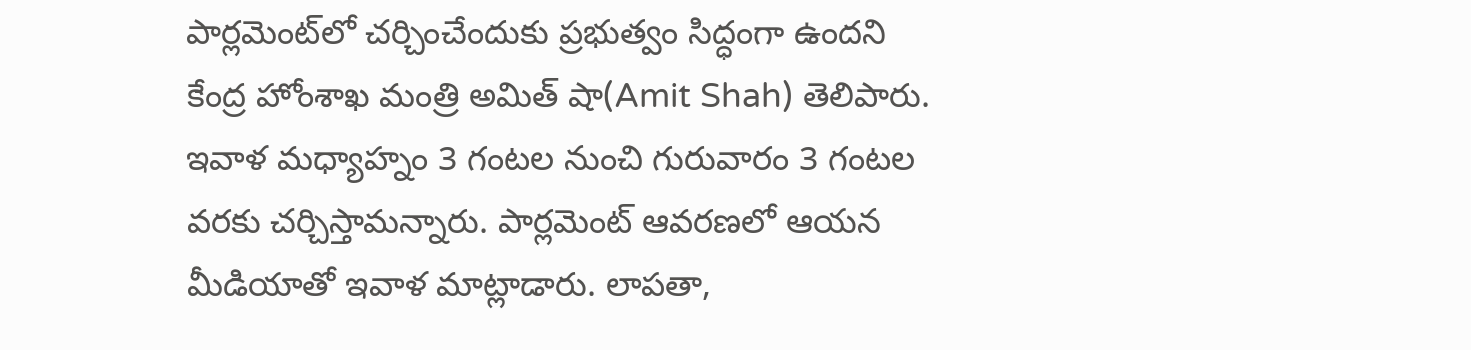పార్ల‌మెంట్‌లో చ‌ర్చించేందుకు ప్ర‌భుత్వం సిద్ధంగా ఉంద‌ని కేంద్ర హోంశాఖ మంత్రి అమిత్ షా(Amit Shah) తెలిపారు. ఇవాళ మ‌ధ్యాహ్నం 3 గంట‌ల నుంచి గురువారం 3 గంట‌ల వ‌ర‌కు చ‌ర్చిస్తామ‌న్నారు. పార్ల‌మెంట్ ఆవ‌ర‌ణ‌లో ఆయ‌న మీడియాతో ఇవాళ మాట్లాడారు. లాప‌తా,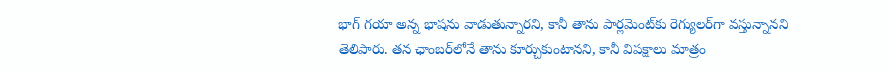భాగ్ గ‌యా అన్న భాష‌ను వాడుతున్నార‌ని, కానీ తాను పార్ల‌మెంట్‌కు రెగ్యుల‌ర్‌గా వ‌స్తున్నాన‌ని తెలిపారు. త‌న ఛాంబ‌ర్‌లోనే తాను కూర్చుకుంటాన‌ని, కానీ విప‌క్షాలు మాత్రం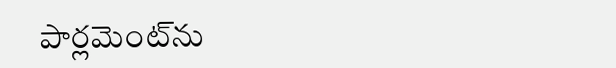పార్ల‌మెంట్‌ను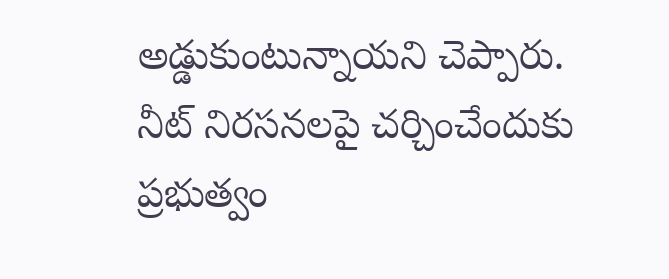అడ్డుకుంటున్నాయ‌ని చెప్పారు. నీట్ నిర‌స‌న‌ల‌పై చ‌ర్చించేందుకు ప్ర‌భుత్వం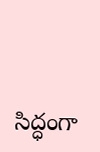సిద్ధంగా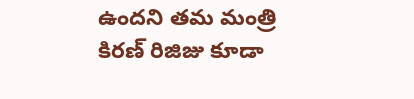ఉంద‌ని త‌మ మంత్రి కిర‌ణ్ రిజిజు కూడా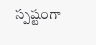స్ప‌ష్టంగా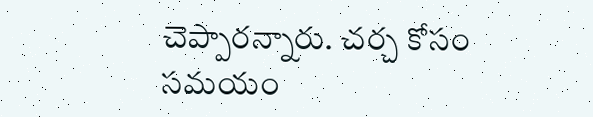చెప్పార‌న్నారు. చ‌ర్చ కోసం స‌మ‌యం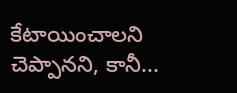కేటాయించాల‌ని చెప్పాన‌ని, కానీ...